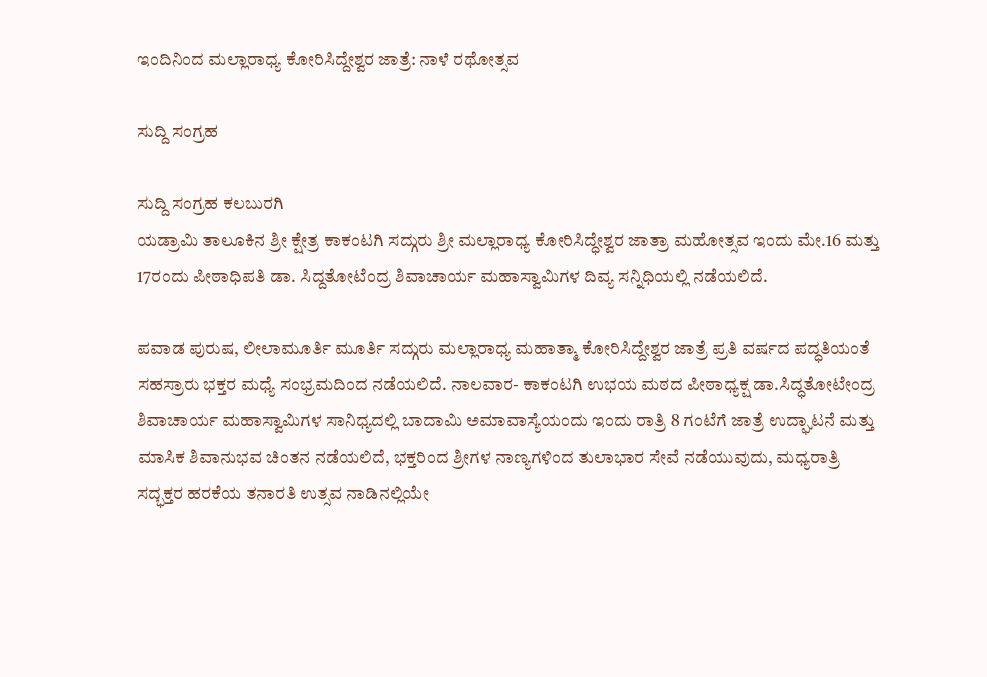ಇಂದಿನಿಂದ ಮಲ್ಲಾರಾಧ್ಯ ಕೋರಿಸಿದ್ದೇಶ್ವರ ಜಾತ್ರೆ: ನಾಳೆ ರಥೋತ್ಸವ

ಸುದ್ದಿ ಸಂಗ್ರಹ

ಸುದ್ದಿ ಸಂಗ್ರಹ ಕಲಬುರಗಿ
ಯಡ್ರಾಮಿ ತಾಲೂಕಿನ ಶ್ರೀ ಕ್ಷೇತ್ರ ಕಾಕಂಟಗಿ ಸದ್ಗುರು ಶ್ರೀ ಮಲ್ಲಾರಾಧ್ಯ ಕೋರಿಸಿದ್ಧೇಶ್ವರ ಜಾತ್ರಾ ಮಹೋತ್ಸವ ಇಂದು ಮೇ.16 ಮತ್ತು 17ರಂದು ಪೀಠಾಧಿಪತಿ ಡಾ. ಸಿದ್ದತೋಟೆಂದ್ರ ಶಿವಾಚಾರ್ಯ ಮಹಾಸ್ವಾಮಿಗಳ ದಿವ್ಯ ಸನ್ನಿಧಿಯಲ್ಲಿ ನಡೆಯಲಿದೆ.

ಪವಾಡ ಪುರುಷ, ಲೀಲಾಮೂರ್ತಿ ಮೂರ್ತಿ ಸದ್ಗುರು ಮಲ್ಲಾರಾಧ್ಯ ಮಹಾತ್ಮಾ ಕೋರಿಸಿದ್ದೇಶ್ವರ ಜಾತ್ರೆ ಪ್ರತಿ ವರ್ಷದ ಪದ್ಧತಿಯಂತೆ ಸಹಸ್ರಾರು ಭಕ್ತರ ಮಧ್ಯೆ ಸಂಭ್ರಮದಿಂದ ನಡೆಯಲಿದೆ. ನಾಲವಾರ- ಕಾಕಂಟಗಿ ಉಭಯ ಮಠದ ಪೀಠಾಧ್ಯಕ್ಷ ಡಾ.ಸಿದ್ಧತೋಟೇಂದ್ರ ಶಿವಾಚಾರ್ಯ ಮಹಾಸ್ವಾಮಿಗಳ ಸಾನಿಧ್ಯದಲ್ಲಿ ಬಾದಾಮಿ ಅಮಾವಾಸ್ಯೆಯಂದು ಇಂದು ರಾತ್ರಿ 8 ಗಂಟೆಗೆ ಜಾತ್ರೆ ಉದ್ಘಾಟನೆ ಮತ್ತು ಮಾಸಿಕ ಶಿವಾನುಭವ ಚಿಂತನ ನಡೆಯಲಿದೆ, ಭಕ್ತರಿಂದ ಶ್ರೀಗಳ ನಾಣ್ಯಗಳಿಂದ ತುಲಾಭಾರ ಸೇವೆ ನಡೆಯುವುದು, ಮಧ್ಯರಾತ್ರಿ ಸದ್ಭಕ್ತರ ಹರಕೆಯ ತನಾರತಿ ಉತ್ಸವ ನಾಡಿನಲ್ಲಿಯೇ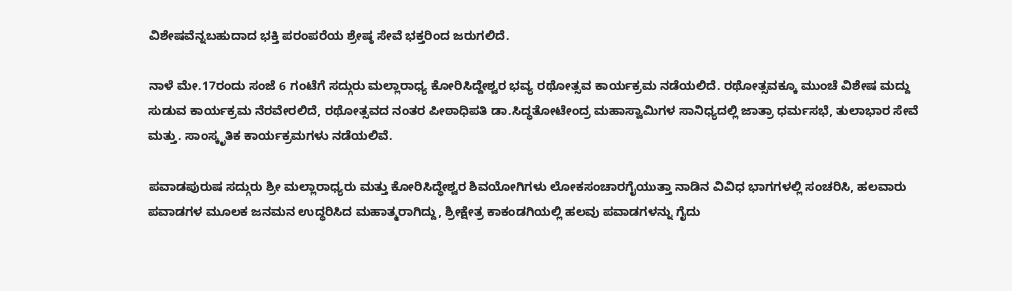ವಿಶೇಷವೆನ್ನಬಹುದಾದ ಭಕ್ತಿ ಪರಂಪರೆಯ ಶ್ರೇಷ್ಠ ಸೇವೆ ಭಕ್ತರಿಂದ ಜರುಗಲಿದೆ.

ನಾಳೆ ಮೇ.17ರಂದು ಸಂಜೆ 6 ಗಂಟೆಗೆ ಸದ್ಗುರು ಮಲ್ಲಾರಾಧ್ಯ ಕೋರಿಸಿದ್ದೇಶ್ವರ ಭವ್ಯ ರಥೋತ್ಸವ ಕಾರ್ಯಕ್ರಮ ನಡೆಯಲಿದೆ. ರಥೋತ್ಸವಕ್ಕೂ ಮುಂಚೆ ವಿಶೇಷ ಮದ್ದು ಸುಡುವ ಕಾರ್ಯಕ್ರಮ ನೆರವೇರಲಿದೆ, ರಥೋತ್ಸವದ ನಂತರ ಪೀಠಾಧಿಪತಿ ಡಾ.ಸಿದ್ಧತೋಟೇಂದ್ರ ಮಹಾಸ್ವಾಮಿಗಳ ಸಾನಿಧ್ಯದಲ್ಲಿ ಜಾತ್ರಾ ಧರ್ಮಸಭೆ, ತುಲಾಭಾರ ಸೇವೆ ಮತ್ತು. ಸಾಂಸ್ಕೃತಿಕ ಕಾರ್ಯಕ್ರಮಗಳು ನಡೆಯಲಿವೆ.

ಪವಾಡಪುರುಷ ಸದ್ಗುರು ಶ್ರೀ ಮಲ್ಲಾರಾಧ್ಯರು ಮತ್ತು ಕೋರಿಸಿದ್ಧೇಶ್ವರ ಶಿವಯೋಗಿಗಳು ಲೋಕಸಂಚಾರಗೈಯುತ್ತಾ ನಾಡಿನ ವಿವಿಧ ಭಾಗಗಳಲ್ಲಿ ಸಂಚರಿಸಿ, ಹಲವಾರು ಪವಾಡಗಳ ಮೂಲಕ ಜನಮನ ಉದ್ಧರಿಸಿದ ಮಹಾತ್ಮರಾಗಿದ್ದು, ಶ್ರೀಕ್ಷೇತ್ರ ಕಾಕಂಡಗಿಯಲ್ಲಿ ಹಲವು ಪವಾಡಗಳನ್ನು ಗೈದು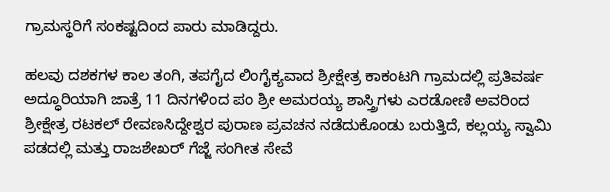ಗ್ರಾಮಸ್ಥರಿಗೆ ಸಂಕಷ್ಟದಿಂದ ಪಾರು ಮಾಡಿದ್ದರು.

ಹಲವು ದಶಕಗಳ ಕಾಲ ತಂಗಿ, ತಪಗೈದ ಲಿಂಗೈಕ್ಯವಾದ ಶ್ರೀಕ್ಷೇತ್ರ ಕಾಕಂಟಗಿ ಗ್ರಾಮದಲ್ಲಿ ಪ್ರತಿವರ್ಷ ಅದ್ಧೂರಿಯಾಗಿ ಜಾತ್ರೆ 11 ದಿನಗಳಿಂದ ಪಂ ಶ್ರೀ ಅಮರಯ್ಯ ಶಾಸ್ತ್ರಿಗಳು ಎರಡೋಣಿ ಅವರಿಂದ ಶ್ರೀಕ್ಷೇತ್ರ ರಟಕಲ್ ರೇವಣಸಿದ್ದೇಶ್ವರ ಪುರಾಣ ಪ್ರವಚನ ನಡೆದುಕೊಂಡು ಬರುತ್ತಿದೆ, ಕಲ್ಲಯ್ಯ ಸ್ವಾಮಿ ಪಡದಲ್ಲಿ ಮತ್ತು ರಾಜಶೇಖರ್ ಗೆಜ್ಜೆ ಸಂಗೀತ ಸೇವೆ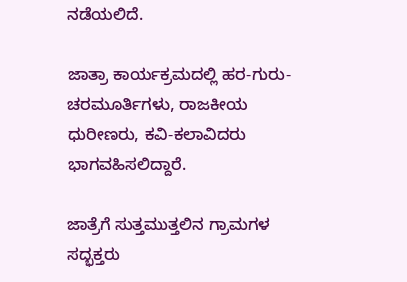ನಡೆಯಲಿದೆ.

ಜಾತ್ರಾ ಕಾರ್ಯಕ್ರಮದಲ್ಲಿ ಹರ-ಗುರು- ಚರಮೂರ್ತಿಗಳು, ರಾಜಕೀಯ ಧುರೀಣರು, ಕವಿ-ಕಲಾವಿದರು ಭಾಗವಹಿಸಲಿದ್ದಾರೆ.

ಜಾತ್ರೆಗೆ ಸುತ್ತಮುತ್ತಲಿನ ಗ್ರಾಮಗಳ ಸದ್ಭಕ್ತರು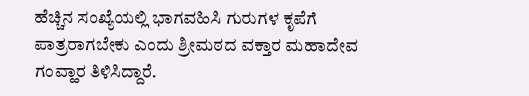ಹೆಚ್ಚಿನ ಸಂಖ್ಯೆಯಲ್ಲಿ ಭಾಗವಹಿಸಿ ಗುರುಗಳ ಕೃಪೆಗೆ ಪಾತ್ರರಾಗಬೇಕು ಎಂದು ಶ್ರೀಮಠದ ವಕ್ತಾರ ಮಹಾದೇವ ಗಂವ್ಹಾರ ತಿಳಿಸಿದ್ದಾರೆ.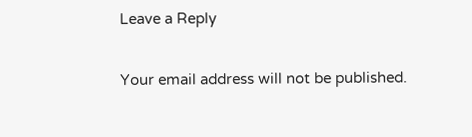Leave a Reply

Your email address will not be published.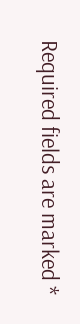Required fields are marked *